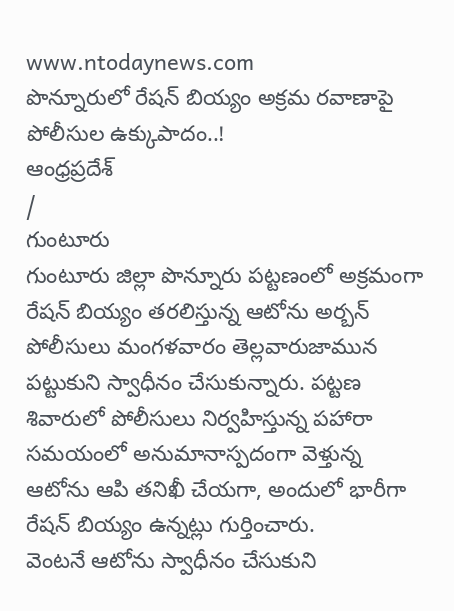www.ntodaynews.com
పొన్నూరులో రేషన్ బియ్యం అక్రమ రవాణాపై పోలీసుల ఉక్కుపాదం..!
ఆంధ్రప్రదేశ్
/
గుంటూరు
గుంటూరు జిల్లా పొన్నూరు పట్టణంలో అక్రమంగా రేషన్ బియ్యం తరలిస్తున్న ఆటోను అర్బన్ పోలీసులు మంగళవారం తెల్లవారుజామున పట్టుకుని స్వాధీనం చేసుకున్నారు. పట్టణ శివారులో పోలీసులు నిర్వహిస్తున్న పహారా సమయంలో అనుమానాస్పదంగా వెళ్తున్న ఆటోను ఆపి తనిఖీ చేయగా, అందులో భారీగా రేషన్ బియ్యం ఉన్నట్లు గుర్తించారు.
వెంటనే ఆటోను స్వాధీనం చేసుకుని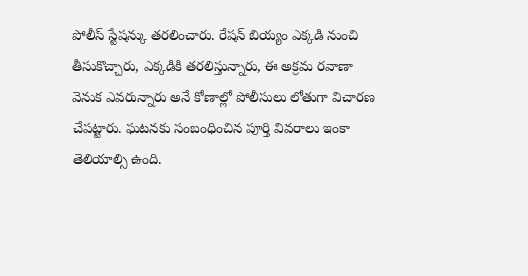పోలీస్ స్టేషన్కు తరలించారు. రేషన్ బియ్యం ఎక్కడి నుంచి తీసుకొచ్చారు, ఎక్కడికి తరలిస్తున్నారు, ఈ అక్రమ రవాణా వెనుక ఎవరున్నారు అనే కోణాల్లో పోలీసులు లోతుగా విచారణ చేపట్టారు. ఘటనకు సంబంధించిన పూర్తి వివరాలు ఇంకా తెలియాల్సి ఉంది.